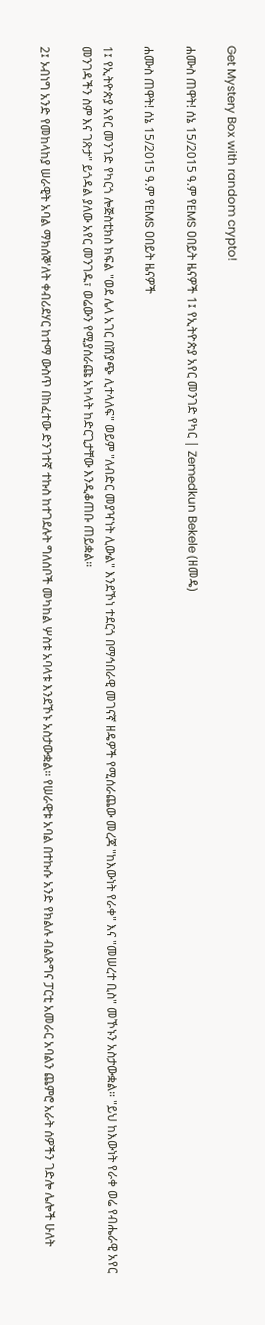Get Mystery Box with random crypto!

ሐሙስ ጠዋት! ሰኔ 15/2015 ዓ.ም የEMS ዐበይት ዜናዎች 1፤ የኢትዮጵያ አየር መንገድ የካር | Zemedkun Bekele (ዘመዴ)

ሐሙስ ጠዋት! ሰኔ 15/2015 ዓ.ም የEMS ዐበይት ዜናዎች

1፤ የኢትዮጵያ አየር መንገድ የካርጎ ሎጅስቲክስ ክፍል "ወደ ሌላ አገር በሽያጭ ሊተላለፍ" ወይም "ለብድር መያዣነት ሊውል" እንደኾነ ተደርጎ በማኅበራዊ መገናኛ ዘዴዎች የሚሰራጨው መረጃ "ከእውነት የራቀ" እና "መሠረተ ቢስ" መኾኑን አስታውቋል። "ይህ ከእውነት የራቀ ወሬ የብሔራዊ አየር መንገዳችን ስም እና ገጽታ" ይጎዳል ያለው አየር መንገዱ፣ ወሬውን የሚያሰራጩ አካላት ከድርጊታቸው እንዲቆጠቡ ጠይቋል።

2፤ ኦብነግ አንድ የመከላከያ ሠራዊት አባል ማክሰኞ'ለት ቀብሪደሃር ከተማ ውስጥ በከፈተው ድንገተኛ ተኩስ ከተገደሉት ግለሰቦች መካከል ሦስቱ አባላቱ እንደኾኑ አስታውቋል። የሠራዊቱ አባል በተኩሱ አንድ የክልሉ ብልጽግና ፓርቲ አመራር አባልን ጨምሮ አራት ሰዎችን ገድሎ ሌሎች ሁለት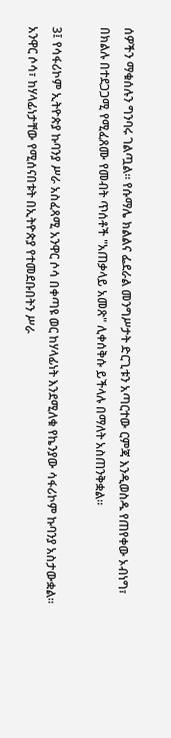ሰዎችን ማቁሰሉን ግንባሩ ገልጧል። የሱማሌ ክልልና ፌደራል መንግሥታት ድርጊቱን አጣርተው ርምጃ እንዲወስዱ የጠየቀው ኦብነግ፣ በክልሉ በተደጋጋሚ የሚፈጸሙ የመብት ጥሰቶች "አጠቃላይ አመጽ" ሊቀሰቅሱ ይችላሉ በማለት አስጠንቅቋል።

3፤ የሳፋሪኮም ኢትዮጵያ ኩባንያ ሥራ አስፈጻሚ አንዋር ሶሳ በቀጣዩ ወር ከሃላፊነት እንደሚለቁ የኬንያው ሳፋሪኮም ኩባንያ አስታውቋል። አንዋር ሶሳ፣ ከሃላፊነታቸው የሚሰናበቱት በኢትዮጵያ የተመደቡበትን ሥራ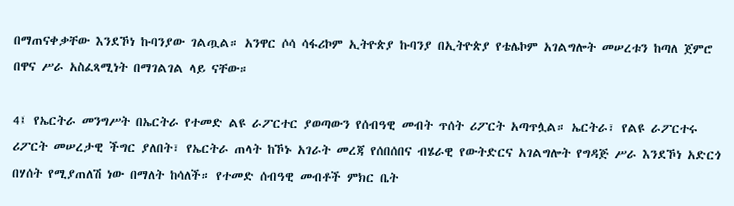በማጠናቀቃቸው እንደኾነ ኩባንያው ገልጧል። አንዋር ሶሳ ሳፋሪኮም ኢትዮጵያ ኩባንያ በኢትዮጵያ የቴሌኮም አገልግሎት መሠረቱን ከጣለ ጀምሮ በዋና ሥራ አስፈጻሚነት በማገልገል ላይ ናቸው።

4፤ የኤርትራ መንግሥት በኤርትራ የተመድ ልዩ ራፖርተር ያወጣውን የሰብዓዊ መብት ጥሰት ሪፖርት አጣጥሏል። ኤርትራ፣ የልዩ ራፖርተሩ ሪፖርት መሠረታዊ ችግር ያለበት፣ የኤርትራ ጠላት ከኾኑ አገራት መረጃ የሰበሰበና ብሄራዊ የውትድርና አገልግሎት የግዳጅ ሥራ እንደኾነ አድርጎ በሃሰት የሚያጠለሽ ነው በማለት ከሳለች። የተመድ ሰብዓዊ መብቶች ምክር ቤት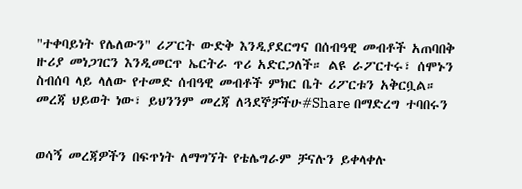"ተቀባይነት የሌለውን" ሪፖርት ውድቅ እንዲያደርግና በሰብዓዊ መብቶች አጠባበቅ ዙሪያ መነጋገርን እንዲመርጥ ኤርትራ ጥሪ አድርጋለች። ልዩ ራፖርተሩ፣ ሰሞኑን ስብሰባ ላይ ላለው የተመድ ሰብዓዊ መብቶች ምክር ቤት ሪፖርቱን አቅርቧል።
መረጃ ህይወት ነው፣ ይህንንም መረጃ ለጓደኞቻችሁ#Share በማድረግ ተባበሩን


ወሳኝ መረጃዎችን በፍጥነት ለማግኘት የቴሌግራም ቻናሉን ይቀላቀሉ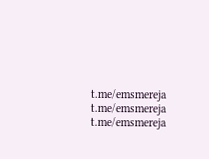t.me/emsmereja
t.me/emsmereja
t.me/emsmereja